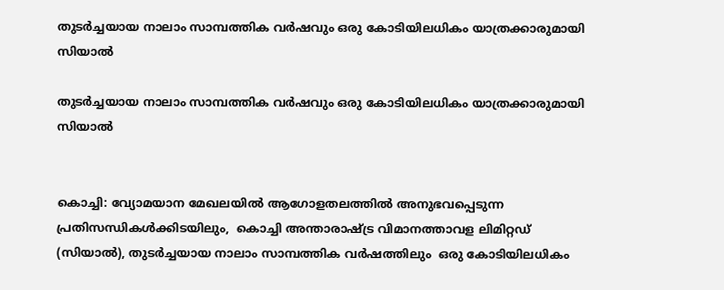തുടർച്ചയായ നാലാം സാമ്പത്തിക വർഷവും ഒരു കോടിയിലധികം യാത്രക്കാരുമായി സിയാൽ

തുടർച്ചയായ നാലാം സാമ്പത്തിക വർഷവും ഒരു കോടിയിലധികം യാത്രക്കാരുമായി സിയാൽ


കൊച്ചി: വ്യോമയാന മേഖലയിൽ ആഗോളതലത്തിൽ അനുഭവപ്പെടുന്ന പ്രതിസന്ധികൾക്കിടയിലും,  കൊച്ചി അന്താരാഷ്ട്ര വിമാനത്താവള ലിമിറ്റഡ് (സിയാൽ), തുടർച്ചയായ നാലാം സാമ്പത്തിക വർഷത്തിലും  ഒരു കോടിയിലധികം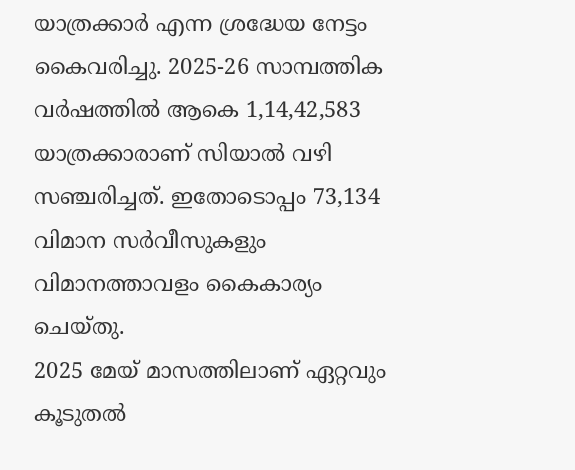യാത്രക്കാർ എന്ന ശ്രദ്ധേയ നേട്ടം കൈവരിച്ചു. 2025-26 സാമ്പത്തിക വർഷത്തിൽ ആകെ 1,14,42,583 യാത്രക്കാരാണ് സിയാൽ വഴി സഞ്ചരിച്ചത്. ഇതോടൊപ്പം 73,134 വിമാന സർവീസുകളും വിമാനത്താവളം കൈകാര്യം ചെയ്തു.
2025 മേയ് മാസത്തിലാണ് ഏറ്റവും കൂടുതൽ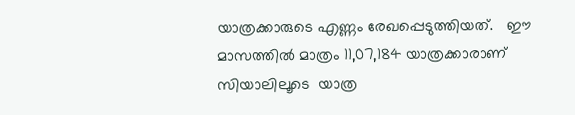യാത്രക്കാരുടെ എണ്ണം രേഖപ്പെടുത്തിയത്.   ഈ മാസത്തിൽ മാത്രം 11,07,184 യാത്രക്കാരാണ് സിയാലിലൂടെ  യാത്ര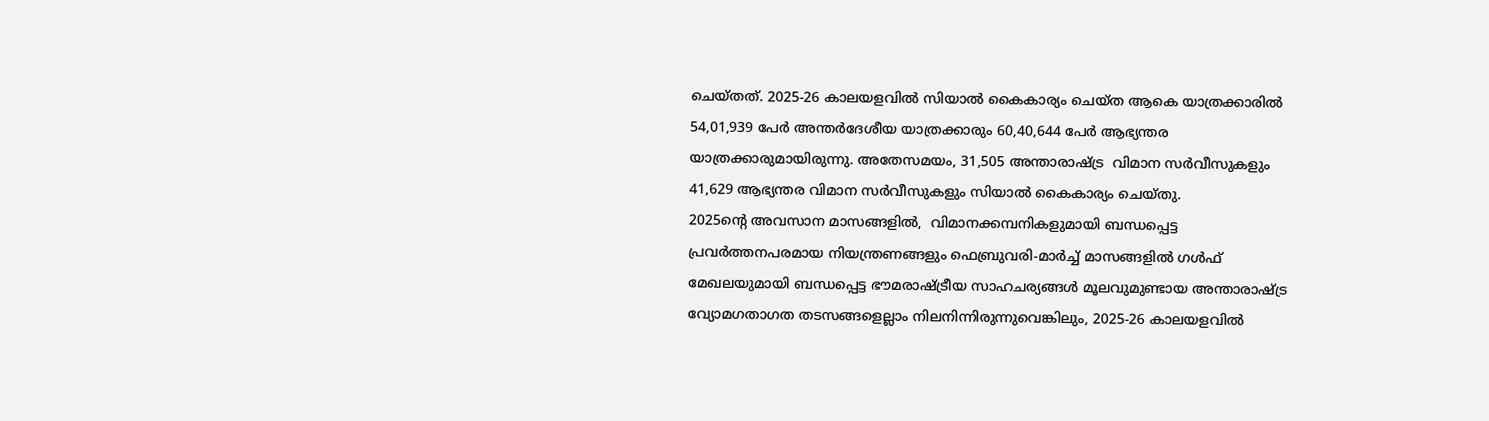ചെയ്തത്. 2025-26 കാലയളവിൽ സിയാൽ കൈകാര്യം ചെയ്ത ആകെ യാത്രക്കാരിൽ 54,01,939 പേർ അന്തർദേശീയ യാത്രക്കാരും 60,40,644 പേർ ആഭ്യന്തര യാത്രക്കാരുമായിരുന്നു. അതേസമയം, 31,505 അന്താരാഷ്ട്ര  വിമാന സർവീസുകളും 41,629 ആഭ്യന്തര വിമാന സർവീസുകളും സിയാൽ കൈകാര്യം ചെയ്തു.
2025ന്റെ അവസാന മാസങ്ങളിൽ,  വിമാനക്കമ്പനികളുമായി ബന്ധപ്പെട്ട പ്രവർത്തനപരമായ നിയന്ത്രണങ്ങളും ഫെബ്രുവരി-മാർച്ച് മാസങ്ങളിൽ ഗൾഫ് മേഖലയുമായി ബന്ധപ്പെട്ട ഭൗമരാഷ്ട്രീയ സാഹചര്യങ്ങൾ മൂലവുമുണ്ടായ അന്താരാഷ്ട്ര വ്യോമഗതാഗത തടസങ്ങളെല്ലാം നിലനിന്നിരുന്നുവെങ്കിലും, 2025-26 കാലയളവിൽ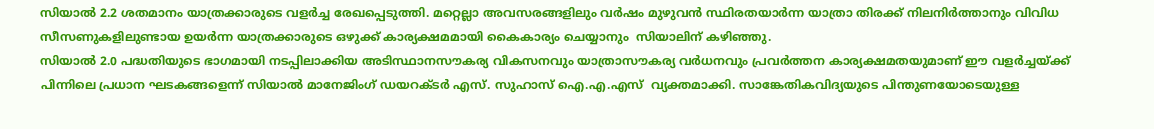സിയാൽ 2.2 ശതമാനം യാത്രക്കാരുടെ വളർച്ച രേഖപ്പെടുത്തി. മറ്റെല്ലാ അവസരങ്ങളിലും വർഷം മുഴുവൻ സ്ഥിരതയാർന്ന യാത്രാ തിരക്ക് നിലനിർത്താനും വിവിധ സീസണുകളിലുണ്ടായ ഉയർന്ന യാത്രക്കാരുടെ ഒഴുക്ക് കാര്യക്ഷമമായി കൈകാര്യം ചെയ്യാനും  സിയാലിന് കഴിഞ്ഞു.
സിയാൽ 2.0 പദ്ധതിയുടെ ഭാഗമായി നടപ്പിലാക്കിയ അടിസ്ഥാനസൗകര്യ വികസനവും യാത്രാസൗകര്യ വർധനവും പ്രവർത്തന കാര്യക്ഷമതയുമാണ് ഈ വളർച്ചയ്ക്ക് പിന്നിലെ പ്രധാന ഘടകങ്ങളെന്ന് സിയാൽ മാനേജിംഗ് ഡയറക്ടർ എസ്. സുഹാസ് ഐ.എ.എസ്  വ്യക്തമാക്കി. സാങ്കേതികവിദ്യയുടെ പിന്തുണയോടെയുള്ള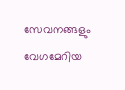സേവനങ്ങളും വേഗമേറിയ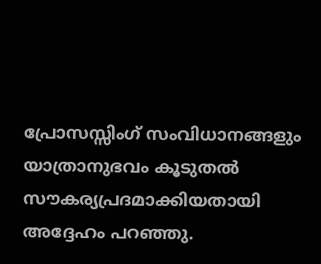പ്രോസസ്സിംഗ് സംവിധാനങ്ങളും യാത്രാനുഭവം കൂടുതൽ സൗകര്യപ്രദമാക്കിയതായി അദ്ദേഹം പറഞ്ഞു.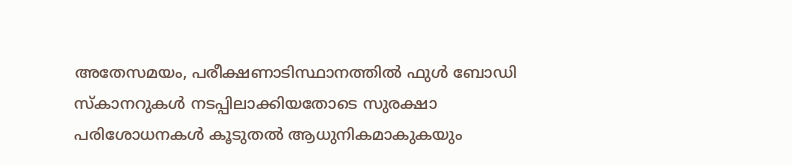അതേസമയം, പരീക്ഷണാടിസ്ഥാനത്തിൽ ഫുൾ ബോഡി സ്‌കാനറുകൾ നടപ്പിലാക്കിയതോടെ സുരക്ഷാ പരിശോധനകൾ കൂടുതൽ ആധുനികമാകുകയും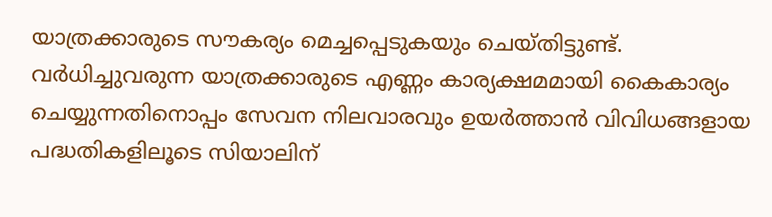യാത്രക്കാരുടെ സൗകര്യം മെച്ചപ്പെടുകയും ചെയ്തിട്ടുണ്ട്. വർധിച്ചുവരുന്ന യാത്രക്കാരുടെ എണ്ണം കാര്യക്ഷമമായി കൈകാര്യം ചെയ്യുന്നതിനൊപ്പം സേവന നിലവാരവും ഉയർത്താൻ വിവിധങ്ങളായ പദ്ധതികളിലൂടെ സിയാലിന്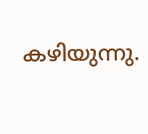കഴിയുന്നു.